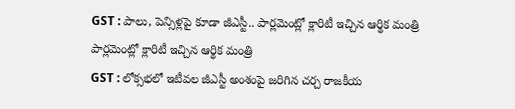GST : పాలు, పెన్సిళ్లపై కూడా జీఎస్టీ.. పార్లమెంట్లో క్లారిటీ ఇచ్చిన ఆర్థిక మంత్రి
పార్లమెంట్లో క్లారిటీ ఇచ్చిన ఆర్థిక మంత్రి
GST : లోక్సభలో ఇటీవల జీఎస్టీ అంశంపై జరిగిన చర్చ రాజకీయ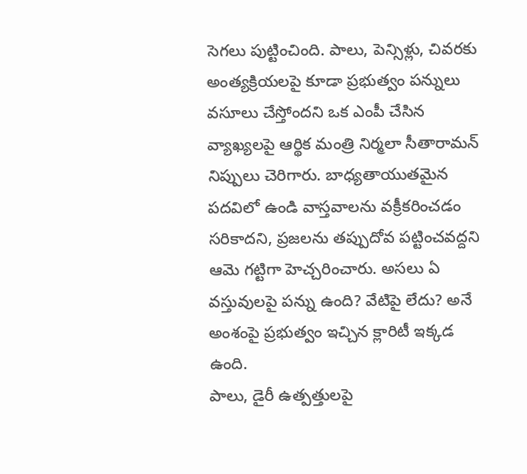సెగలు పుట్టించింది. పాలు, పెన్సిళ్లు, చివరకు అంత్యక్రియలపై కూడా ప్రభుత్వం పన్నులు వసూలు చేస్తోందని ఒక ఎంపీ చేసిన వ్యాఖ్యలపై ఆర్థిక మంత్రి నిర్మలా సీతారామన్ నిప్పులు చెరిగారు. బాధ్యతాయుతమైన పదవిలో ఉండి వాస్తవాలను వక్రీకరించడం సరికాదని, ప్రజలను తప్పుదోవ పట్టించవద్దని ఆమె గట్టిగా హెచ్చరించారు. అసలు ఏ వస్తువులపై పన్ను ఉంది? వేటిపై లేదు? అనే అంశంపై ప్రభుత్వం ఇచ్చిన క్లారిటీ ఇక్కడ ఉంది.
పాలు, డైరీ ఉత్పత్తులపై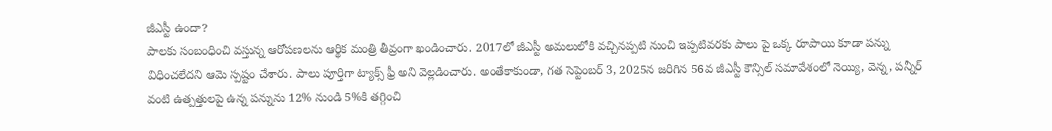జీఎస్టీ ఉందా?
పాలకు సంబంధించి వస్తున్న ఆరోపణలను ఆర్థిక మంత్రి తీవ్రంగా ఖండించారు. 2017లో జీఎస్టీ అమలులోకి వచ్చినప్పటి నుంచి ఇప్పటివరకు పాలు పై ఒక్క రూపాయి కూడా పన్ను విధించలేదని ఆమె స్పష్టం చేశారు. పాలు పూర్తిగా ట్యాక్స్ ఫ్రీ అని వెల్లడించారు. అంతేకాకుండా, గత సెప్టెంబర్ 3, 2025న జరిగిన 56వ జీఎస్టీ కౌన్సిల్ సమావేశంలో నెయ్యి, వెన్న, పన్నీర్ వంటి ఉత్పత్తులపై ఉన్న పన్నును 12% నుండి 5%కి తగ్గించి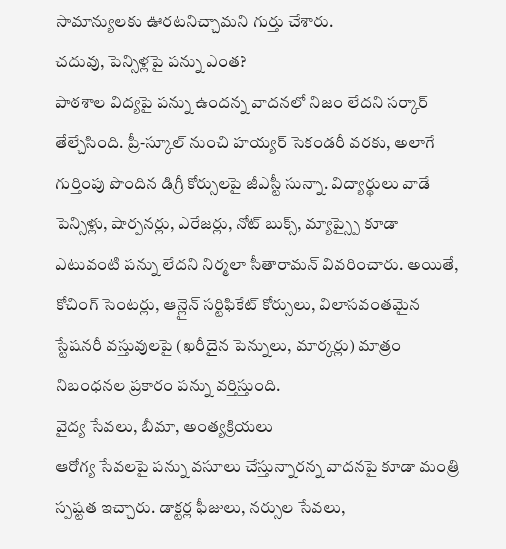సామాన్యులకు ఊరటనిచ్చామని గుర్తు చేశారు.
చదువు, పెన్సిళ్లపై పన్ను ఎంత?
పాఠశాల విద్యపై పన్ను ఉందన్న వాదనలో నిజం లేదని సర్కార్ తేల్చేసింది. ప్రీ-స్కూల్ నుంచి హయ్యర్ సెకండరీ వరకు, అలాగే గుర్తింపు పొందిన డిగ్రీ కోర్సులపై జీఎస్టీ సున్నా. విద్యార్థులు వాడే పెన్సిళ్లు, షార్పనర్లు, ఎరేజర్లు, నోట్ బుక్స్, మ్యాప్స్పై కూడా ఎటువంటి పన్ను లేదని నిర్మలా సీతారామన్ వివరించారు. అయితే, కోచింగ్ సెంటర్లు, ఆన్లైన్ సర్టిఫికేట్ కోర్సులు, విలాసవంతమైన స్టేషనరీ వస్తువులపై (ఖరీదైన పెన్నులు, మార్కర్లు) మాత్రం నిబంధనల ప్రకారం పన్ను వర్తిస్తుంది.
వైద్య సేవలు, బీమా, అంత్యక్రియలు
ఆరోగ్య సేవలపై పన్ను వసూలు చేస్తున్నారన్న వాదనపై కూడా మంత్రి స్పష్టత ఇచ్చారు. డాక్టర్ల ఫీజులు, నర్సుల సేవలు,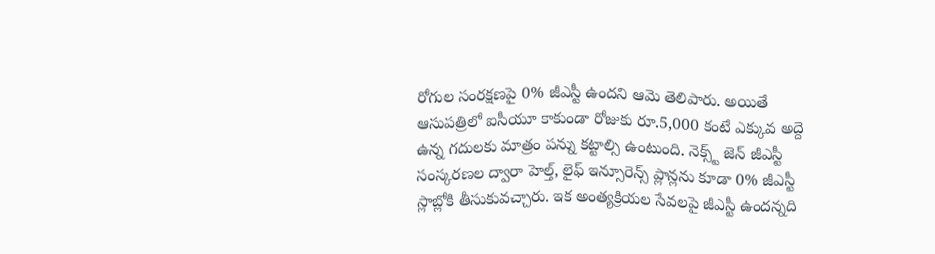రోగుల సంరక్షణపై 0% జీఎస్టీ ఉందని ఆమె తెలిపారు. అయితే ఆసుపత్రిలో ఐసీయూ కాకుండా రోజుకు రూ.5,000 కంటే ఎక్కువ అద్దె ఉన్న గదులకు మాత్రం పన్ను కట్టాల్సి ఉంటుంది. నెక్స్ట్ జెన్ జీఎస్టీ సంస్కరణల ద్వారా హెల్త్, లైఫ్ ఇన్సూరెన్స్ ప్లాన్లను కూడా 0% జీఎస్టీ స్లాబ్లోకి తీసుకువచ్చారు. ఇక అంత్యక్రియల సేవలపై జీఎస్టీ ఉందన్నది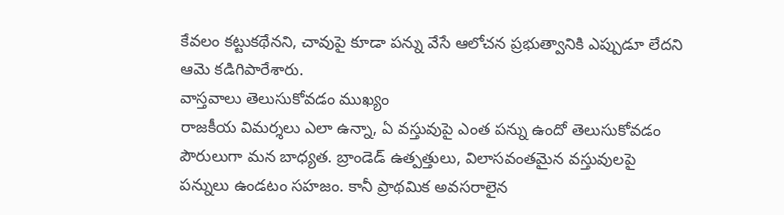కేవలం కట్టుకథేనని, చావుపై కూడా పన్ను వేసే ఆలోచన ప్రభుత్వానికి ఎప్పుడూ లేదని ఆమె కడిగిపారేశారు.
వాస్తవాలు తెలుసుకోవడం ముఖ్యం
రాజకీయ విమర్శలు ఎలా ఉన్నా, ఏ వస్తువుపై ఎంత పన్ను ఉందో తెలుసుకోవడం పౌరులుగా మన బాధ్యత. బ్రాండెడ్ ఉత్పత్తులు, విలాసవంతమైన వస్తువులపై పన్నులు ఉండటం సహజం. కానీ ప్రాథమిక అవసరాలైన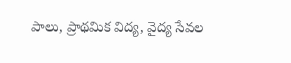పాలు, ప్రాథమిక విద్య, వైద్య సేవల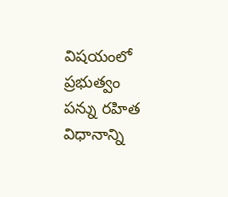విషయంలో ప్రభుత్వం పన్ను రహిత విధానాన్ని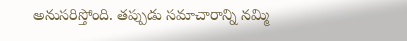అనుసరిస్తోంది. తప్పుడు సమాచారాన్ని నమ్మి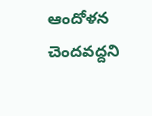ఆందోళన చెందవద్దని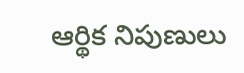ఆర్థిక నిపుణులు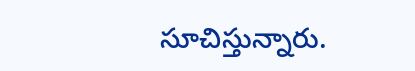సూచిస్తున్నారు.